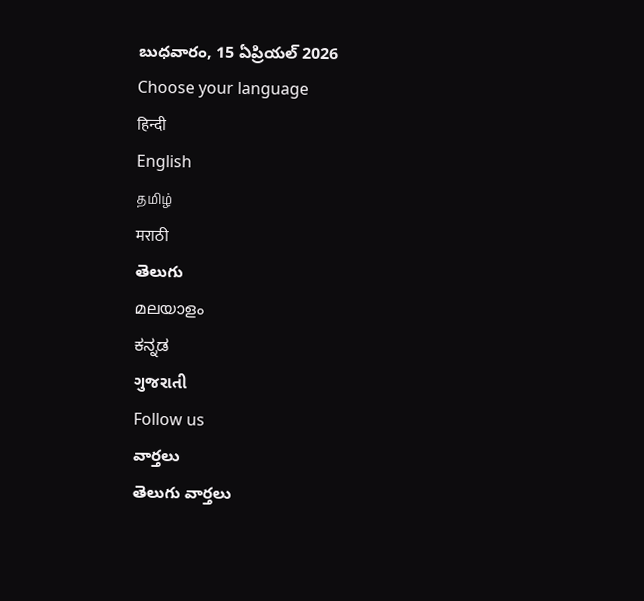బుధవారం, 15 ఏప్రియల్ 2026
Choose your language
हिन्दी
English
தமிழ்
मराठी
తెలుగు
മലയാളം
ಕನ್ನಡ
ગુજરાતી
Follow us
వార్తలు
తెలుగు వార్తలు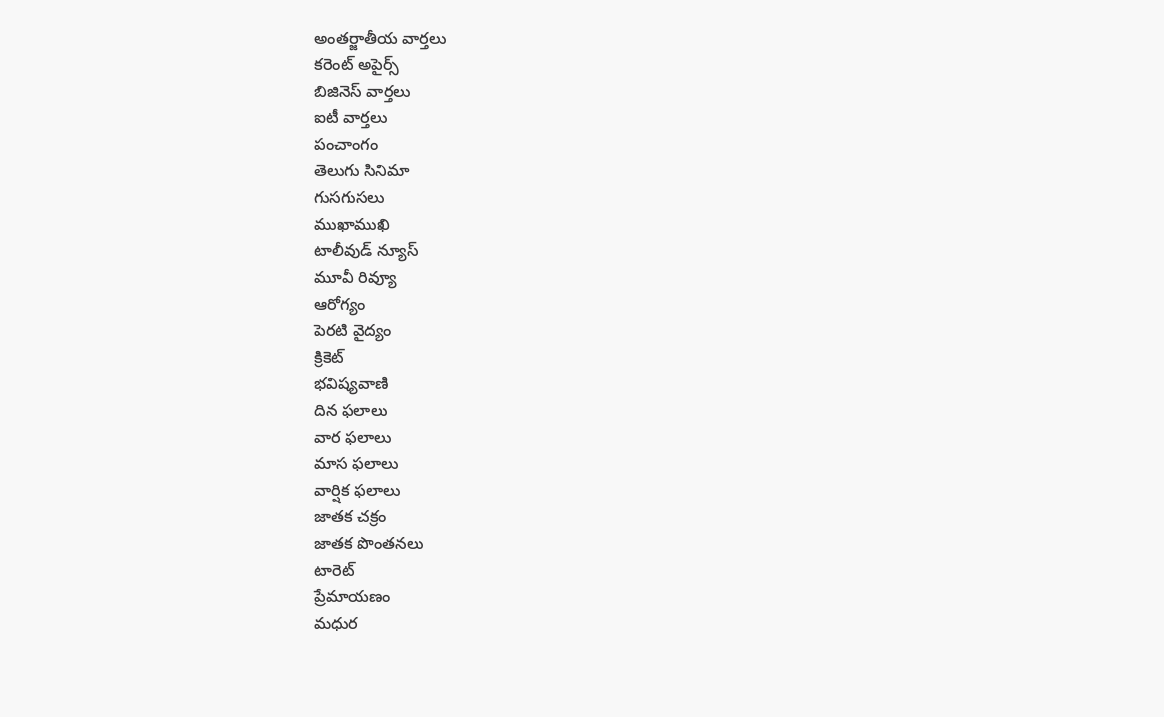అంతర్జాతీయ వార్తలు
కరెంట్ అపైర్స్
బిజినెస్ వార్తలు
ఐటీ వార్తలు
పంచాంగం
తెలుగు సినిమా
గుసగుసలు
ముఖాముఖి
టాలీవుడ్ న్యూస్
మూవీ రివ్యూ
ఆరోగ్యం
పెరటి వైద్యం
క్రికెట్
భవిష్యవాణి
దిన ఫలాలు
వార ఫలాలు
మాస ఫలాలు
వార్షిక ఫలాలు
జాతక చక్రం
జాతక పొంతనలు
టారెట్
ప్రేమాయణం
మధుర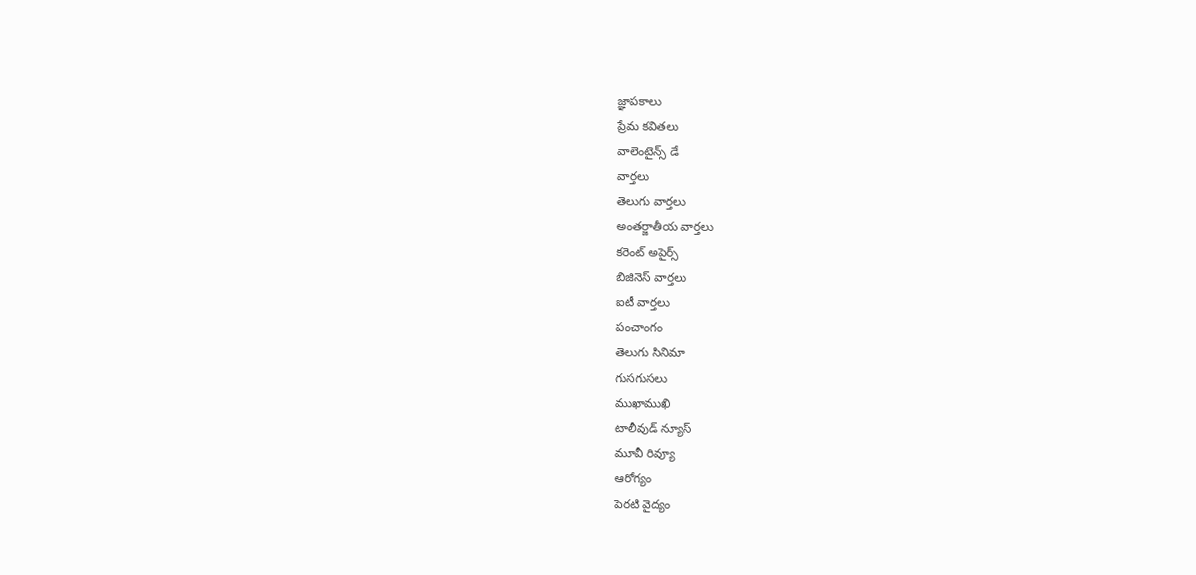జ్ఞాపకాలు
ప్రేమ కవితలు
వాలెంటైన్స్ డే
వార్తలు
తెలుగు వార్తలు
అంతర్జాతీయ వార్తలు
కరెంట్ అపైర్స్
బిజినెస్ వార్తలు
ఐటీ వార్తలు
పంచాంగం
తెలుగు సినిమా
గుసగుసలు
ముఖాముఖి
టాలీవుడ్ న్యూస్
మూవీ రివ్యూ
ఆరోగ్యం
పెరటి వైద్యం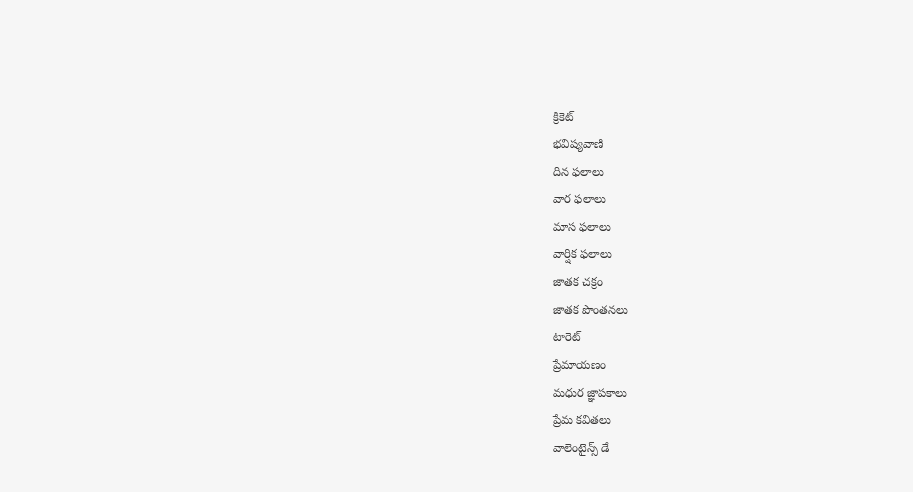క్రికెట్
భవిష్యవాణి
దిన ఫలాలు
వార ఫలాలు
మాస ఫలాలు
వార్షిక ఫలాలు
జాతక చక్రం
జాతక పొంతనలు
టారెట్
ప్రేమాయణం
మధుర జ్ఞాపకాలు
ప్రేమ కవితలు
వాలెంటైన్స్ డే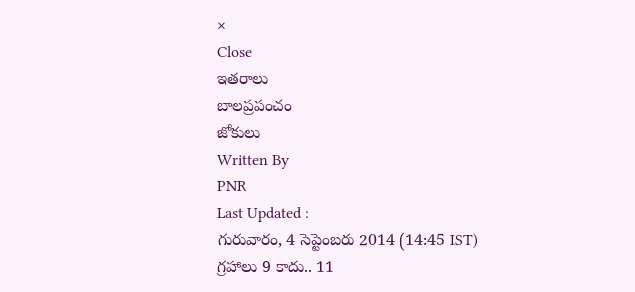×
Close
ఇతరాలు
బాలప్రపంచం
జోకులు
Written By
PNR
Last Updated :
గురువారం, 4 సెప్టెంబరు 2014 (14:45 IST)
గ్రహాలు 9 కాదు.. 11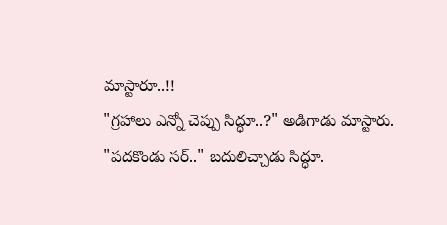మాస్టారూ..!!
"గ్రహాలు ఎన్నో చెప్పు సిద్ధూ..?" అడిగాడు మాస్టారు.
"పదకొండు సర్.." బదులిచ్చాడు సిద్ధూ.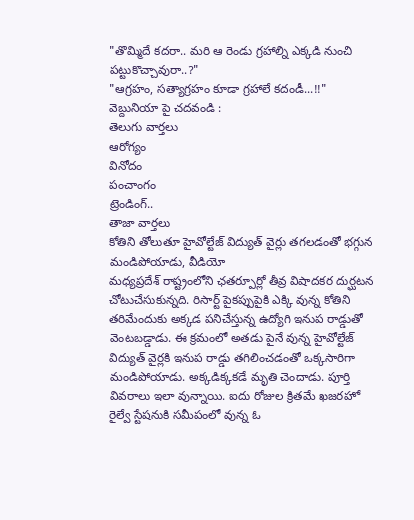"తొమ్మిదే కదరా.. మరి ఆ రెండు గ్రహాల్ని ఎక్కడి నుంచి పట్టుకొచ్చావురా..?"
"ఆగ్రహం, సత్యాగ్రహం కూడా గ్రహాలే కదండీ...!!"
వెబ్దునియా పై చదవండి :
తెలుగు వార్తలు
ఆరోగ్యం
వినోదం
పంచాంగం
ట్రెండింగ్..
తాజా వార్తలు
కోతిని తోలుతూ హైవోల్టేజ్ విద్యుత్ వైర్లు తగలడంతో భగ్గున మండిపోయాడు, వీడియో
మధ్యప్రదేశ్ రాష్ట్రంలోని ఛతర్పూర్లో తీవ్ర విషాదకర దుర్ఘటన చోటుచేసుకున్నది. రిసార్ట్ పైకప్పుపైకి ఎక్కి వున్న కోతిని తరిమేందుకు అక్కడ పనిచేస్తున్న ఉద్యోగి ఇనుప రాడ్డుతో వెంటబడ్డాడు. ఈ క్రమంలో అతడు పైనే వున్న హైవోల్టేజ్ విద్యుత్ వైర్లకి ఇనుప రాడ్డు తగిలించడంతో ఒక్కసారిగా మండిపోయాడు. అక్కడిక్కకడే మృతి చెందాడు. పూర్తి వివరాలు ఇలా వున్నాయి. ఐదు రోజుల క్రితమే ఖజరహో రైల్వే స్టేషనుకి సమీపంలో వున్న ఓ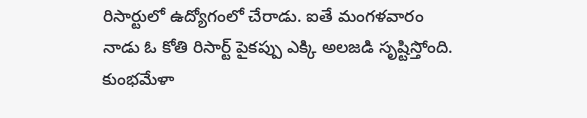రిసార్టులో ఉద్యోగంలో చేరాడు. ఐతే మంగళవారం నాడు ఓ కోతి రిసార్ట్ పైకప్పు ఎక్కి అలజడి సృష్టిస్తోంది.
కుంభమేళా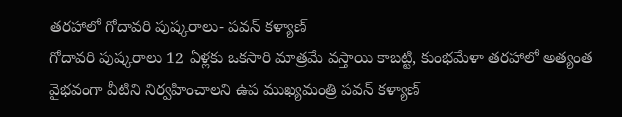తరహాలో గోదావరి పుష్కరాలు- పవన్ కళ్యాణ్
గోదావరి పుష్కరాలు 12 ఏళ్లకు ఒకసారి మాత్రమే వస్తాయి కాబట్టి, కుంభమేళా తరహాలో అత్యంత వైభవంగా వీటిని నిర్వహించాలని ఉప ముఖ్యమంత్రి పవన్ కళ్యాణ్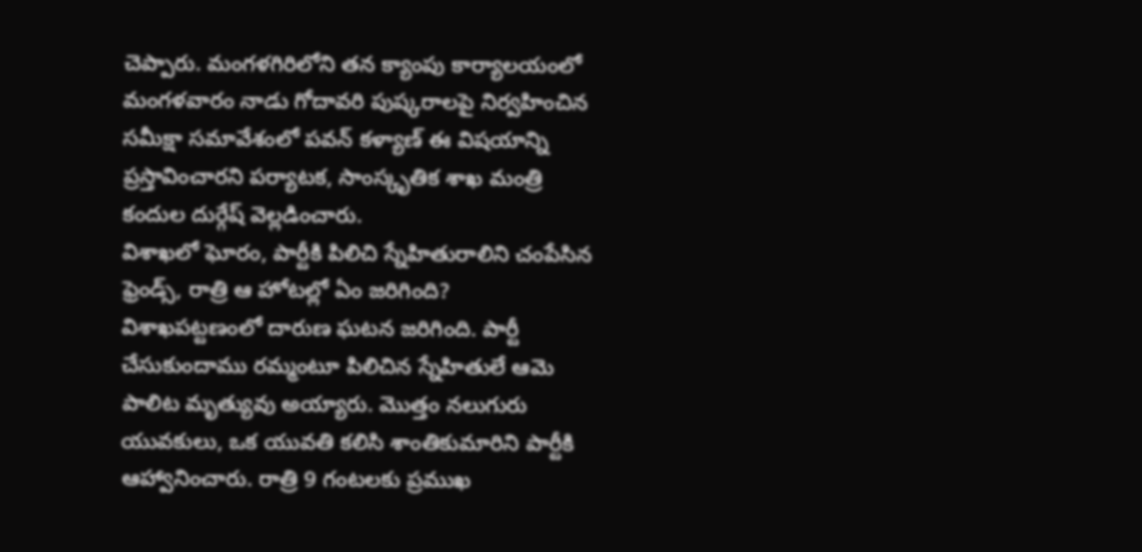చెప్పారు. మంగళగిరిలోని తన క్యాంపు కార్యాలయంలో మంగళవారం నాడు గోదావరి పుష్కరాలపై నిర్వహించిన సమీక్షా సమావేశంలో పవన్ కళ్యాణ్ ఈ విషయాన్ని ప్రస్తావించారని పర్యాటక, సాంస్కృతిక శాఖ మంత్రి కందుల దుర్గేష్ వెల్లడించారు.
విశాఖలో ఘోరం, పార్టీకి పిలిచి స్నేహితురాలిని చంపేసిన ఫ్రెండ్స్, రాత్రి ఆ హోటల్లో ఏం జరిగింది?
విశాఖపట్టణంలో దారుణ ఘటన జరిగింది. పార్టీ చేసుకుందాము రమ్మంటూ పిలిచిన స్నేహితులే ఆమె పాలిట మృత్యువు అయ్యారు. మొత్తం నలుగురు యువకులు, ఒక యువతి కలిసి శాంతికుమారిని పార్టీకి ఆహ్వానించారు. రాత్రి 9 గంటలకు ప్రముఖ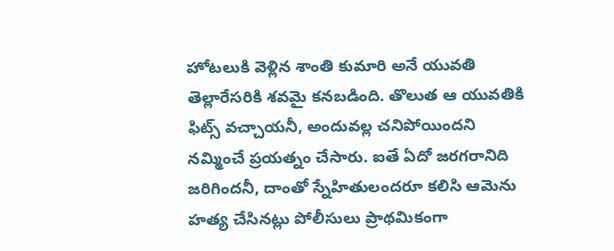హోటలుకి వెళ్లిన శాంతి కుమారి అనే యువతి తెల్లారేసరికి శవమై కనబడింది. తొలుత ఆ యువతికి ఫిట్స్ వచ్చాయనీ, అందువల్ల చనిపోయిందని నమ్మించే ప్రయత్నం చేసారు. ఐతే ఏదో జరగరానిది జరిగిందనీ, దాంతో స్నేహితులందరూ కలిసి ఆమెను హత్య చేసినట్లు పోలీసులు ప్రాథమికంగా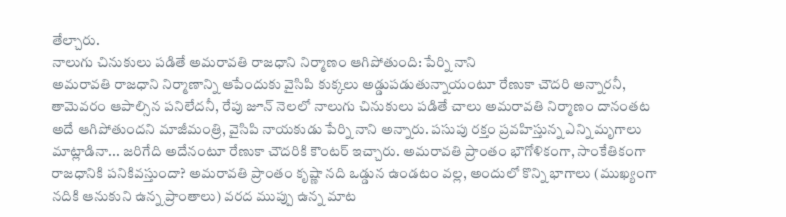తేల్చారు.
నాలుగు చినుకులు పడితే అమరావతి రాజధాని నిర్మాణం ఆగిపోతుంది: పేర్ని నాని
అమరావతి రాజధాని నిర్మాణాన్ని ఆపేందుకు వైసిపి కుక్కలు అడ్డుపడుతున్నాయంటూ రేణుకా చౌదరి అన్నారనీ, తామెవరం ఆపాల్సిన పనిలేదనీ, రేపు జూన్ నెలలో నాలుగు చినుకులు పడితే చాలు అమరావతి నిర్మాణం దానంతట అదే ఆగిపోతుందని మాజీమంత్రి, వైసిపి నాయకుడు పేర్ని నాని అన్నారు. పసుపు రక్తం ప్రవహిస్తున్న ఎన్ని మృగాలు మాట్లాడినా... జరిగేది అదేనంటూ రేణుకా చౌదరికి కౌంటర్ ఇచ్చారు. అమరావతి ప్రాంతం భౌగోళికంగా, సాంకేతికంగా రాజధానికి పనికివస్తుందా? అమరావతి ప్రాంతం కృష్ణా నది ఒడ్డున ఉండటం వల్ల, అందులో కొన్ని భాగాలు (ముఖ్యంగా నదికి ఆనుకుని ఉన్న ప్రాంతాలు) వరద ముప్పు ఉన్న మాట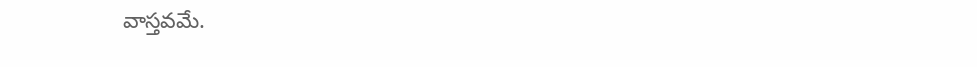వాస్తవమే.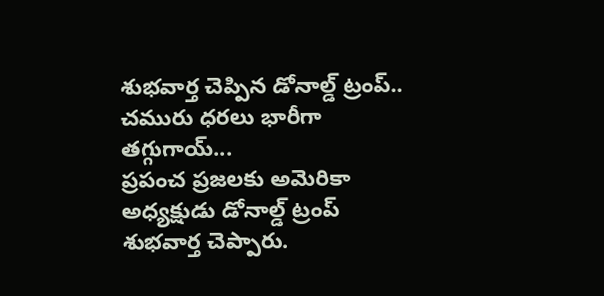శుభవార్త చెప్పిన డోనాల్డ్ ట్రంప్.. చమురు ధరలు భారీగా తగ్గుగాయ్...
ప్రపంచ ప్రజలకు అమెరికా అధ్యక్షుడు డోనాల్డ్ ట్రంప్ శుభవార్త చెప్పారు.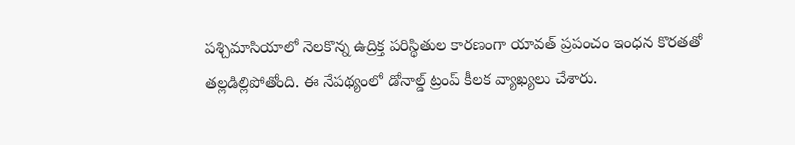పశ్చిమాసియాలో నెలకొన్న ఉద్రిక్త పరిస్థితుల కారణంగా యావత్ ప్రపంచం ఇంధన కొరతతో తల్లడిల్లిపోతోంది. ఈ నేపథ్యంలో డోనాల్డ్ ట్రంప్ కీలక వ్యాఖ్యలు చేశారు.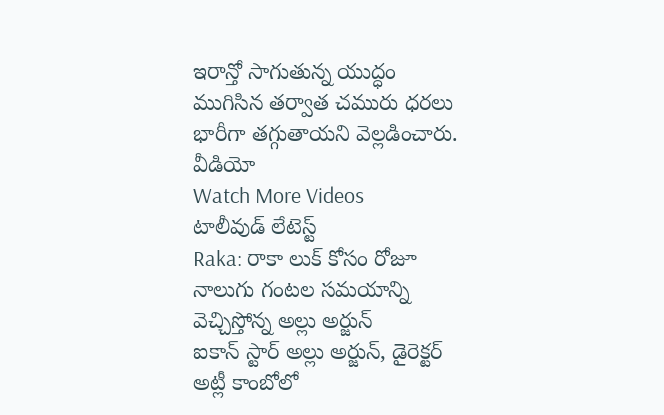ఇరాన్తో సాగుతున్న యుద్ధం ముగిసిన తర్వాత చమురు ధరలు భారీగా తగ్గుతాయని వెల్లడించారు.
వీడియో
Watch More Videos
టాలీవుడ్ లేటెస్ట్
Raka: రాకా లుక్ కోసం రోజూ నాలుగు గంటల సమయాన్ని వెచ్చిస్తోన్న అల్లు అర్జున్
ఐకాన్ స్టార్ అల్లు అర్జున్, డైరెక్టర్ అట్లీ కాంబోలో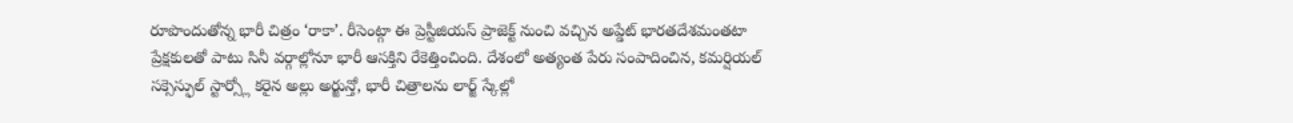రూపొందుతోన్న భారీ చిత్రం ‘రాకా’. రీసెంట్గా ఈ ప్రెస్టీజియస్ ప్రాజెక్ట్ నుంచి వచ్చిన అప్డేట్ భారతదేశమంతటా ప్రేక్షకులతో పాటు సినీ వర్గాల్లోనూ భారీ ఆసక్తిని రేకెత్తించింది. దేశంలో అత్యంత పేరు సంపాదించిన, కమర్షియల్ సక్సెస్ఫుల్ స్టార్స్లో కరైన అల్లు అర్జున్తో, భారీ చిత్రాలను లార్జ్ స్కేల్లో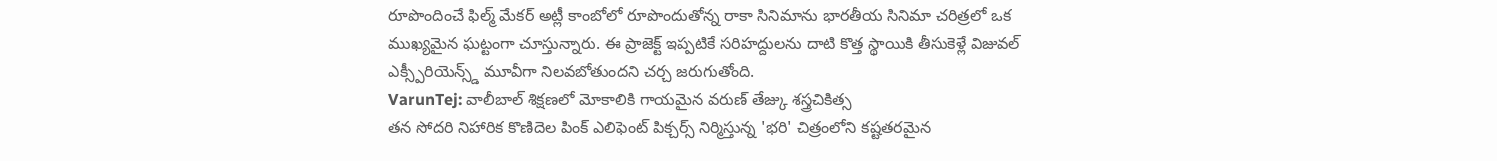రూపొందించే ఫిల్మ్ మేకర్ అట్లీ కాంబోలో రూపొందుతోన్న రాకా సినిమాను భారతీయ సినిమా చరిత్రలో ఒక ముఖ్యమైన ఘట్టంగా చూస్తున్నారు. ఈ ప్రాజెక్ట్ ఇప్పటికే సరిహద్దులను దాటి కొత్త స్థాయికి తీసుకెళ్లే విజువల్ ఎక్స్పీరియెన్స్డ్ మూవీగా నిలవబోతుందని చర్చ జరుగుతోంది.
VarunTej: వాలీబాల్ శిక్షణలో మోకాలికి గాయమైన వరుణ్ తేజ్కు శస్త్రచికిత్స
తన సోదరి నిహారిక కొణిదెల పింక్ ఎలిఫెంట్ పిక్చర్స్ నిర్మిస్తున్న 'భరి' చిత్రంలోని కష్టతరమైన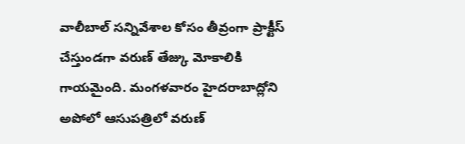వాలీబాల్ సన్నివేశాల కోసం తీవ్రంగా ప్రాక్టీస్ చేస్తుండగా వరుణ్ తేజ్కు మోకాలికి గాయమైంది. మంగళవారం హైదరాబాద్లోని అపోలో ఆసుపత్రిలో వరుణ్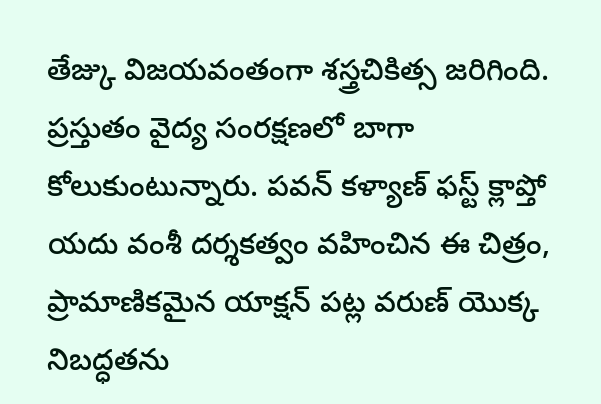తేజ్కు విజయవంతంగా శస్త్రచికిత్స జరిగింది. ప్రస్తుతం వైద్య సంరక్షణలో బాగా కోలుకుంటున్నారు. పవన్ కళ్యాణ్ ఫస్ట్ క్లాప్తో యదు వంశీ దర్శకత్వం వహించిన ఈ చిత్రం, ప్రామాణికమైన యాక్షన్ పట్ల వరుణ్ యొక్క నిబద్ధతను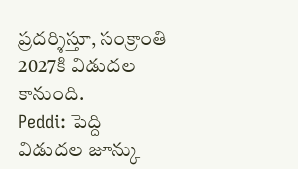ప్రదర్శిస్తూ, సంక్రాంతి 2027కి విడుదల కానుంది.
Peddi: పెద్ది విడుదల జూన్కు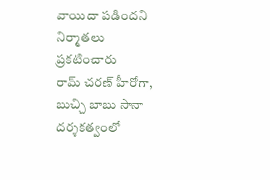వాయిదా పడిందని నిర్మాతలు ప్రకటించారు
రామ్ చరణ్ హీరోగా, బుచ్చి బాబు సానా దర్శకత్వంలో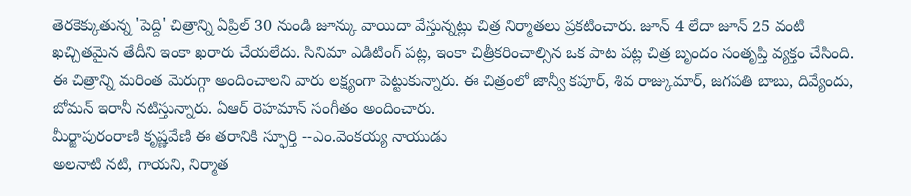తెరకెక్కుతున్న 'పెద్ది' చిత్రాన్ని ఏప్రిల్ 30 నుండి జూన్కు వాయిదా వేస్తున్నట్లు చిత్ర నిర్మాతలు ప్రకటించారు. జూన్ 4 లేదా జూన్ 25 వంటి ఖచ్చితమైన తేదీని ఇంకా ఖరారు చేయలేదు. సినిమా ఎడిటింగ్ పట్ల, ఇంకా చిత్రీకరించాల్సిన ఒక పాట పట్ల చిత్ర బృందం సంతృప్తి వ్యక్తం చేసింది. ఈ చిత్రాన్ని మరింత మెరుగ్గా అందించాలని వారు లక్ష్యంగా పెట్టుకున్నారు. ఈ చిత్రంలో జాన్వీ కపూర్, శివ రాజ్కుమార్, జగపతి బాబు, దివ్యేందు, బోమన్ ఇరానీ నటిస్తున్నారు. ఏఆర్ రెహమాన్ సంగీతం అందించారు.
మీర్జాపురంరాణి కృష్ణవేణి ఈ తరానికి స్ఫూర్తి --ఎం.వెంకయ్య నాయుడు
అలనాటి నటి, గాయని, నిర్మాత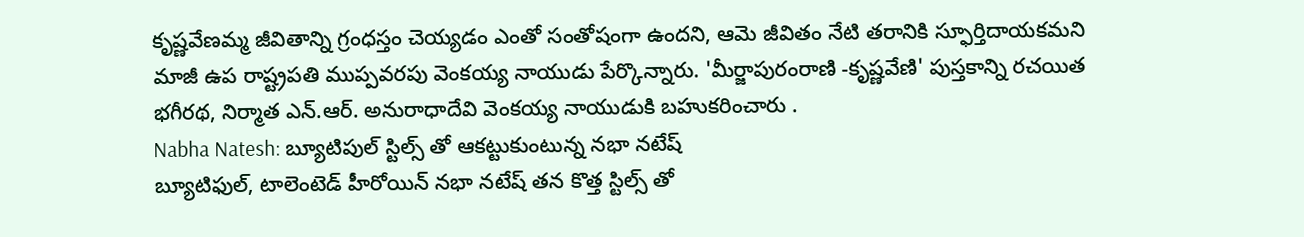కృష్ణవేణమ్మ జీవితాన్ని గ్రంధస్తం చెయ్యడం ఎంతో సంతోషంగా ఉందని, ఆమె జీవితం నేటి తరానికి స్ఫూర్తిదాయకమని మాజీ ఉప రాష్ట్రపతి ముప్పవరపు వెంకయ్య నాయుడు పేర్కొన్నారు. 'మీర్జాపురంరాణి -కృష్ణవేణి' పుస్తకాన్ని రచయిత భగీరథ, నిర్మాత ఎన్.ఆర్. అనురాధాదేవి వెంకయ్య నాయుడుకి బహుకరించారు .
Nabha Natesh: బ్యూటిపుల్ స్టిల్స్ తో ఆకట్టుకుంటున్న నభా నటేష్
బ్యూటిఫుల్, టాలెంటెడ్ హీరోయిన్ నభా నటేష్ తన కొత్త స్టిల్స్ తో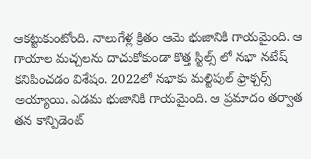ఆకట్టుకుంటోంది. నాలుగేళ్ల క్రితం ఆమె భుజానికి గాయమైంది. ఆ గాయాల మచ్చలను దాచుకోకుండా కొత్త స్టిల్స్ లో నభా నటేష్ కనిపించడం విశేషం. 2022లో నభాకు మల్టిపుల్ ఫ్రాక్చర్స్ అయ్యాయి. ఎడమ భుజానికి గాయమైంది. ఆ ప్రమాదం తర్వాత తన కాన్పిడెంట్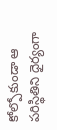కోల్పోకుండా ఆ పరిస్థితిని ధైర్యంగా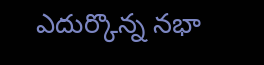ఎదుర్కొన్న నభా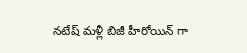నటేష్ మళ్లీ బిజీ హీరోయిన్ గా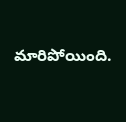మారిపోయింది.